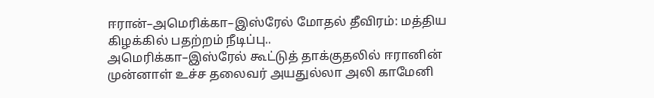ஈரான்–அமெரிக்கா–இஸ்ரேல் மோதல் தீவிரம்: மத்திய கிழக்கில் பதற்றம் நீடிப்பு..
அமெரிக்கா–இஸ்ரேல் கூட்டுத் தாக்குதலில் ஈரானின் முன்னாள் உச்ச தலைவர் அயதுல்லா அலி காமேனி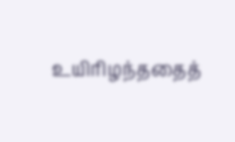உயிரிழந்ததைத்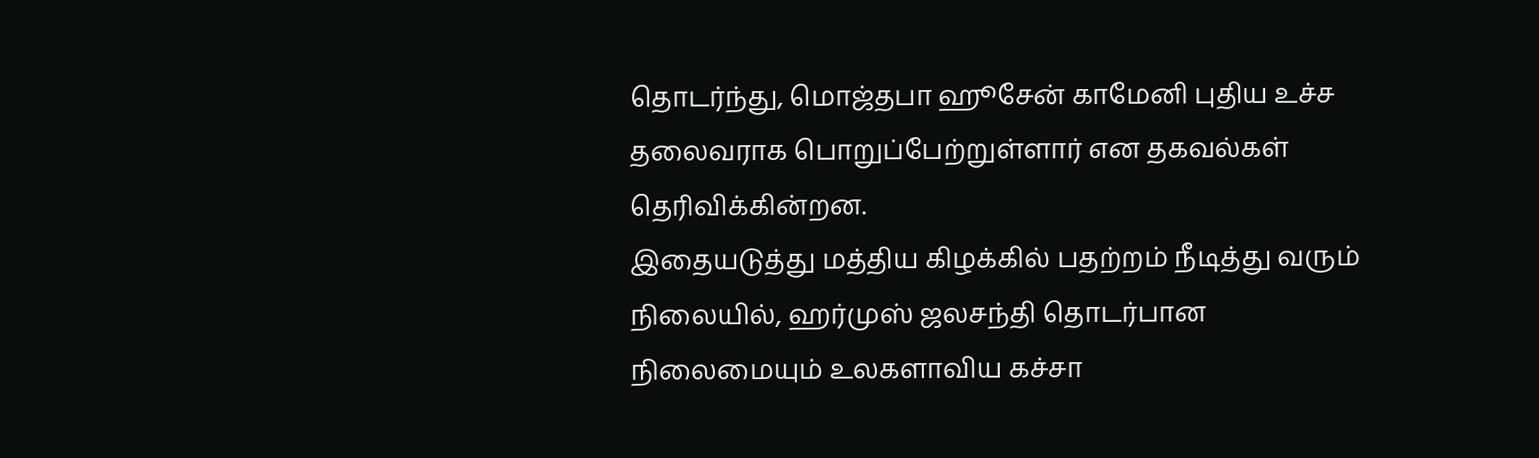தொடர்ந்து, மொஜ்தபா ஹூசேன் காமேனி புதிய உச்ச தலைவராக பொறுப்பேற்றுள்ளார் என தகவல்கள் தெரிவிக்கின்றன.
இதையடுத்து மத்திய கிழக்கில் பதற்றம் நீடித்து வரும் நிலையில், ஹர்முஸ் ஜலசந்தி தொடர்பான நிலைமையும் உலகளாவிய கச்சா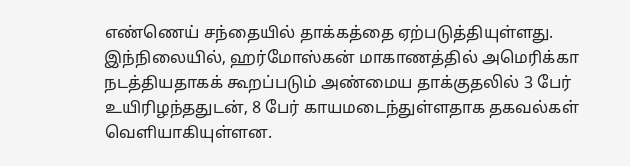எண்ணெய் சந்தையில் தாக்கத்தை ஏற்படுத்தியுள்ளது.
இந்நிலையில், ஹர்மோஸ்கன் மாகாணத்தில் அமெரிக்கா நடத்தியதாகக் கூறப்படும் அண்மைய தாக்குதலில் 3 பேர் உயிரிழந்ததுடன், 8 பேர் காயமடைந்துள்ளதாக தகவல்கள் வெளியாகியுள்ளன.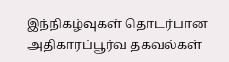இந்நிகழ்வுகள் தொடர்பான அதிகாரப்பூர்வ தகவல்கள்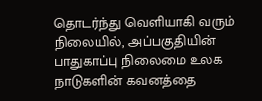தொடர்ந்து வெளியாகி வரும் நிலையில், அப்பகுதியின் பாதுகாப்பு நிலைமை உலக நாடுகளின் கவனத்தை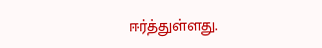ஈர்த்துள்ளது.